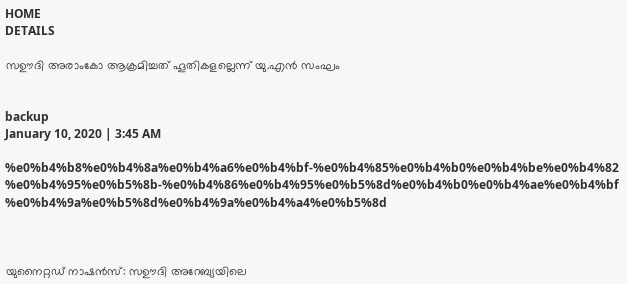HOME
DETAILS

സഊദി അരാംകോ ആക്രമിച്ചത് ഹൂതികളല്ലെന്ന് യു.എന്‍ സംഘം


backup
January 10, 2020 | 3:45 AM

%e0%b4%b8%e0%b4%8a%e0%b4%a6%e0%b4%bf-%e0%b4%85%e0%b4%b0%e0%b4%be%e0%b4%82%e0%b4%95%e0%b5%8b-%e0%b4%86%e0%b4%95%e0%b5%8d%e0%b4%b0%e0%b4%ae%e0%b4%bf%e0%b4%9a%e0%b5%8d%e0%b4%9a%e0%b4%a4%e0%b5%8d



യുനൈറ്റഡ് നാഷന്‍സ്: സഊദി അറേബ്യയിലെ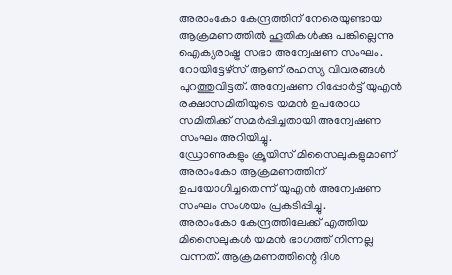അരാംകോ കേന്ദ്രത്തിന് നേരെയുണ്ടായ ആക്രമണത്തില്‍ ഹൂതികള്‍ക്കു പങ്കില്ലെന്നു ഐക്യരാഷ്ട്ര സഭാ അന്വേഷണ സംഘം. റോയിട്ടേഴ്‌സ് ആണ് രഹസ്യ വിവരങ്ങള്‍ പുറത്തുവിട്ടത്. അന്വേഷണ റിപ്പോര്‍ട്ട് യുഎന്‍ രക്ഷാസമിതിയുടെ യമന്‍ ഉപരോധ സമിതിക്ക് സമര്‍പ്പിച്ചതായി അന്വേഷണ സംഘം അറിയിച്ചു.
ഡ്രോണുകളും ക്രൂയിസ് മിസൈലുകളുമാണ് അരാംകോ ആക്രമണത്തിന് ഉപയോഗിച്ചതെന്ന് യുഎന്‍ അന്വേഷണ സംഘം സംശയം പ്രകടിപ്പിച്ചു.
അരാംകോ കേന്ദ്രത്തിലേക്ക് എത്തിയ മിസൈലുകള്‍ യമന്‍ ഭാഗത്ത് നിന്നല്ല വന്നത്. ആക്രമണത്തിന്റെ ദിശ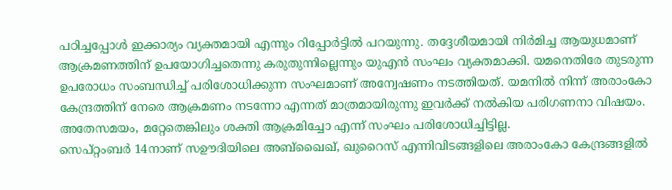പഠിച്ചപ്പോള്‍ ഇക്കാര്യം വ്യക്തമായി എന്നും റിപ്പോര്‍ട്ടില്‍ പറയുന്നു. തദ്ദേശീയമായി നിര്‍മിച്ച ആയുധമാണ് ആക്രമണത്തിന് ഉപയോഗിച്ചതെന്നു കരുതുന്നില്ലെന്നും യുഎന്‍ സംഘം വ്യക്തമാക്കി. യമനെതിരേ തുടരുന്ന ഉപരോധം സംബന്ധിച്ച് പരിശോധിക്കുന്ന സംഘമാണ് അന്വേഷണം നടത്തിയത്. യമനില്‍ നിന്ന് അരാംകോ കേന്ദ്രത്തിന് നേരെ ആക്രമണം നടന്നോ എന്നത് മാത്രമായിരുന്നു ഇവര്‍ക്ക് നല്‍കിയ പരിഗണനാ വിഷയം. അതേസമയം, മറ്റേതെങ്കിലും ശക്തി ആക്രമിച്ചോ എന്ന് സംഘം പരിശോധിച്ചിട്ടില്ല.
സെപ്റ്റംബര്‍ 14നാണ് സഊദിയിലെ അബ്‌ഖൈഖ്, ഖുറൈസ് എന്നിവിടങ്ങളിലെ അരാംകോ കേന്ദ്രങ്ങളില്‍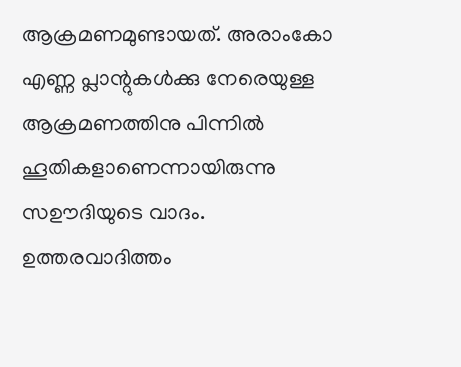ആക്രമണമുണ്ടായത്. അരാംകോ എണ്ണ പ്ലാന്റുകള്‍ക്കു നേരെയുള്ള ആക്രമണത്തിനു പിന്നില്‍ ഹൂതികളാണെന്നായിരുന്നു സഊദിയുടെ വാദം. ഉത്തരവാദിത്തം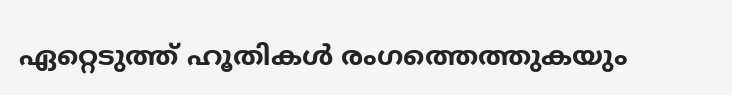ഏറ്റെടുത്ത് ഹൂതികള്‍ രംഗത്തെത്തുകയും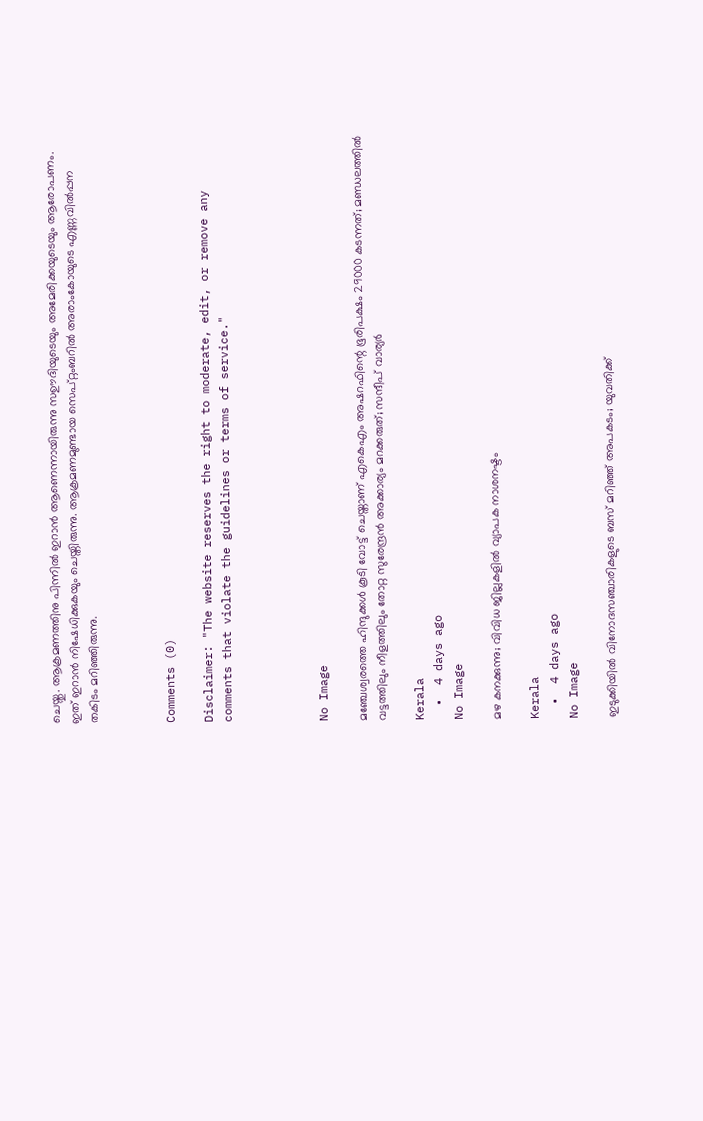ചെയ്തു. ആക്രമണത്തിനു പിന്നില്‍ ഇറാന്‍ ആണെന്നായിരുന്നു സഊദിയുടെയും അമേരിക്കയുടെയും ആരോപണം. ഇത് ഇറാന്‍ നിഷേധിക്കുകയും ചെയ്തിരുന്നു. ആക്രമണമുണ്ടായ സെപ്റ്റംബറില്‍ അരാംകോയുടെ എണ്ണവില്‍പ്പന തകിടം മറിഞ്ഞിരുന്നു.



Comments (0)

Disclaimer: "The website reserves the right to moderate, edit, or remove any comments that violate the guidelines or terms of service."




No Image

മഞ്ചേശ്വരത്തെ ഹിന്ദുക്കള്‍ കൂടി വോട്ട് ചെയ്താണ് എകെഎം അഷറഫിന്റെ ഭൂരിപക്ഷം 29000 കടന്നത്; മണ്ഡലത്തില്‍ വട്ടത്തിലും നീളത്തിലും തോറ്റ സുരേന്ദ്രന്‍ അക്കാര്യം മറക്കരുത്; സന്ദീപ് വാര്യര്‍

Kerala
  •  4 days ago
No Image

മഴ കനക്കുന്നു; വിവിധ ജില്ലകളില്‍ വ്യാപക നാശനഷ്ടം

Kerala
  •  4 days ago
No Image

ഇടുക്കിയിൽ വിനോദസഞ്ചാരികളുടെ ബസ് മറിഞ്ഞ് അപകടം; യുവതിക്ക്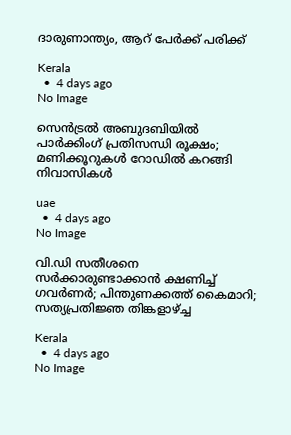ദാരുണാന്ത്യം, ആറ് പേർക്ക് പരിക്ക്

Kerala
  •  4 days ago
No Image

സെൻട്രൽ അബുദബിയിൽ പാർക്കിംഗ് പ്രതിസന്ധി രൂക്ഷം; മണിക്കൂറുകൾ റോഡിൽ കറങ്ങി നിവാസികൾ

uae
  •  4 days ago
No Image

വി.ഡി സതീശനെ സര്‍ക്കാരുണ്ടാക്കാന്‍ ക്ഷണിച്ച് ഗവര്‍ണര്‍; പിന്തുണക്കത്ത് കൈമാറി; സത്യപ്രതിജ്ഞ തിങ്കളാഴ്ച്ച

Kerala
  •  4 days ago
No Image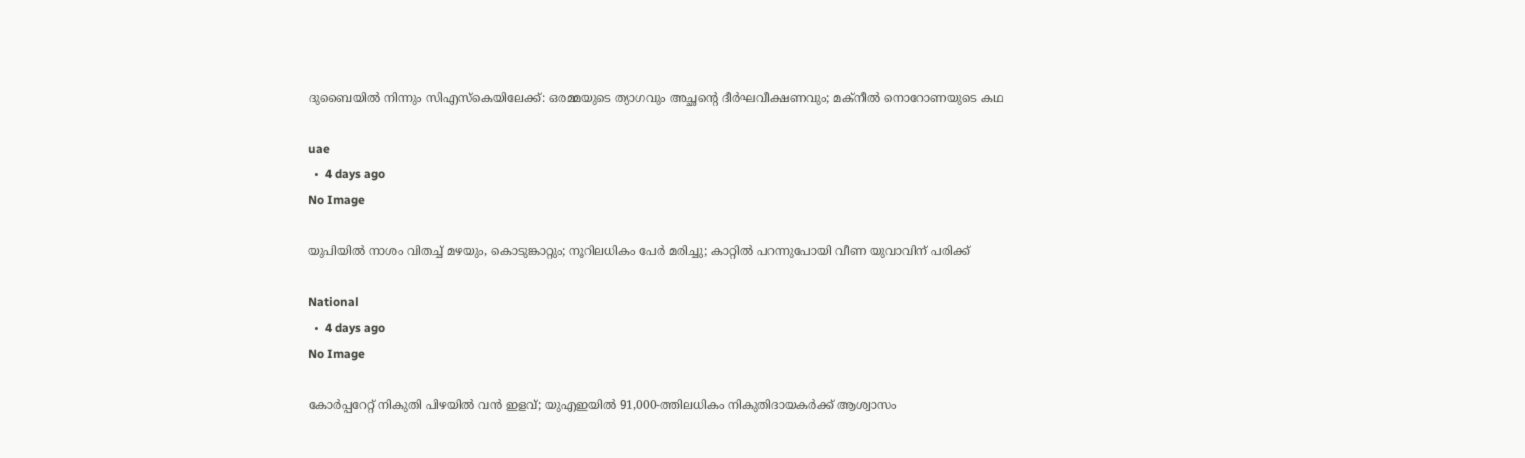ദുബൈയിൽ നിന്നും സിഎസ്‌കെയിലേക്ക്: ഒരമ്മയുടെ ത്യാഗവും അച്ഛന്റെ ദീർഘവീക്ഷണവും; മക്നീൽ നൊറോണയുടെ കഥ

uae
  •  4 days ago
No Image

യുപിയില്‍ നാശം വിതച്ച് മഴയും, കൊടുങ്കാറ്റും; നൂറിലധികം പേര്‍ മരിച്ചു; കാറ്റില്‍ പറന്നുപോയി വീണ യുവാവിന് പരിക്ക്

National
  •  4 days ago
No Image

കോർപ്പറേറ്റ് നികുതി പിഴയിൽ വൻ ഇളവ്; യുഎഇയിൽ 91,000-ത്തിലധികം നികുതിദായകർക്ക് ആശ്വാസം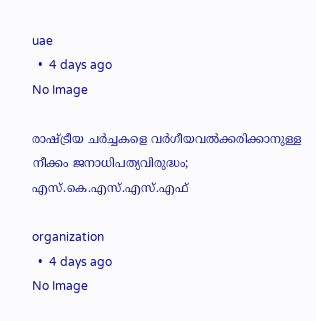uae
  •  4 days ago
No Image

രാഷ്ട്രീയ ചർച്ചകളെ വർഗീയവൽക്കരിക്കാനുള്ള നീക്കം ജനാധിപത്യവിരുദ്ധം; എസ്.കെ.എസ്.എസ്.എഫ്

organization
  •  4 days ago
No Image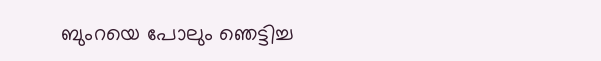ബുംറയെ പോലും ഞെട്ടിച്ച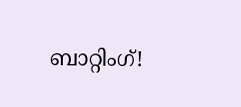ബാറ്റിംഗ്!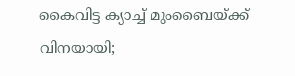കൈവിട്ട ക്യാച്ച് മുംബൈയ്ക്ക് വിനയായി;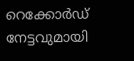റെക്കോർഡ് നേട്ടവുമായി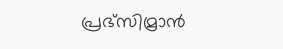പ്രഭ്‌സിമ്രാൻ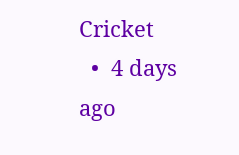Cricket
  •  4 days ago